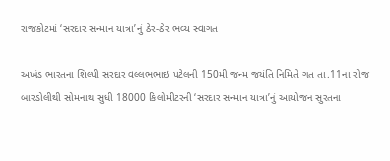રાજકોટમાં ‘સરદાર સન્માન યાત્રા’નું ઠેર-ઠેર ભવ્ય સ્વાગત

અખંડ ભારતના શિલ્પી સરદાર વલ્લભભાઇ પટેલની 150મી જન્મ જયંતિ નિમિતે ગત તા.11ના રોજ બારડોલીથી સોમનાથ સુધી 18000 કિલોમીટરની ‘સરદાર સન્માન યાત્રા’નું આયોજન સુરતના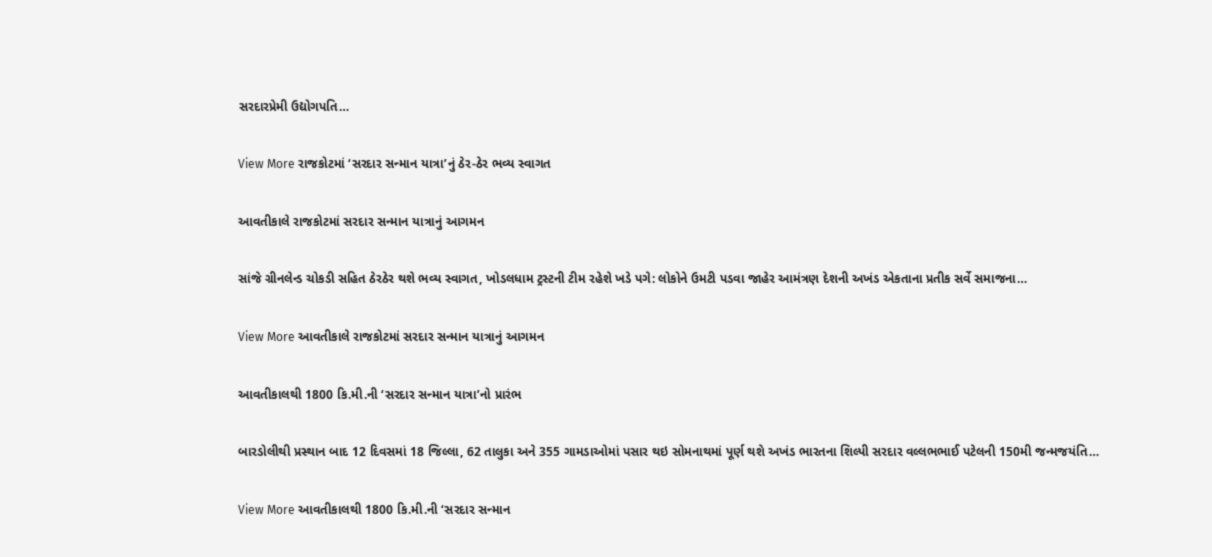સરદારપ્રેમી ઉદ્યોગપતિ…

View More રાજકોટમાં ‘સરદાર સન્માન યાત્રા’નું ઠેર-ઠેર ભવ્ય સ્વાગત

આવતીકાલે રાજકોટમાં સરદાર સન્માન યાત્રાનું આગમન

સાંજે ગ્રીનલેન્ડ ચોકડી સહિત ઠેરઠેર થશે ભવ્ય સ્વાગત, ખોડલધામ ટ્રસ્ટની ટીમ રહેશે ખડે પગે: લોકોને ઉમટી પડવા જાહેર આમંત્રણ દેશની અખંડ એકતાના પ્રતીક સર્વે સમાજના…

View More આવતીકાલે રાજકોટમાં સરદાર સન્માન યાત્રાનું આગમન

આવતીકાલથી 1800 કિ.મી.ની ‘સરદાર સન્માન યાત્રા’નો પ્રારંભ

બારડોલીથી પ્રસ્થાન બાદ 12 દિવસમાં 18 જિલ્લા, 62 તાલુકા અને 355 ગામડાઓમાં પસાર થઇ સોમનાથમાં પૂર્ણ થશે અખંડ ભારતના શિલ્પી સરદાર વલ્લભભાઈ પટેલની 150મી જન્મજયંતિ…

View More આવતીકાલથી 1800 કિ.મી.ની ‘સરદાર સન્માન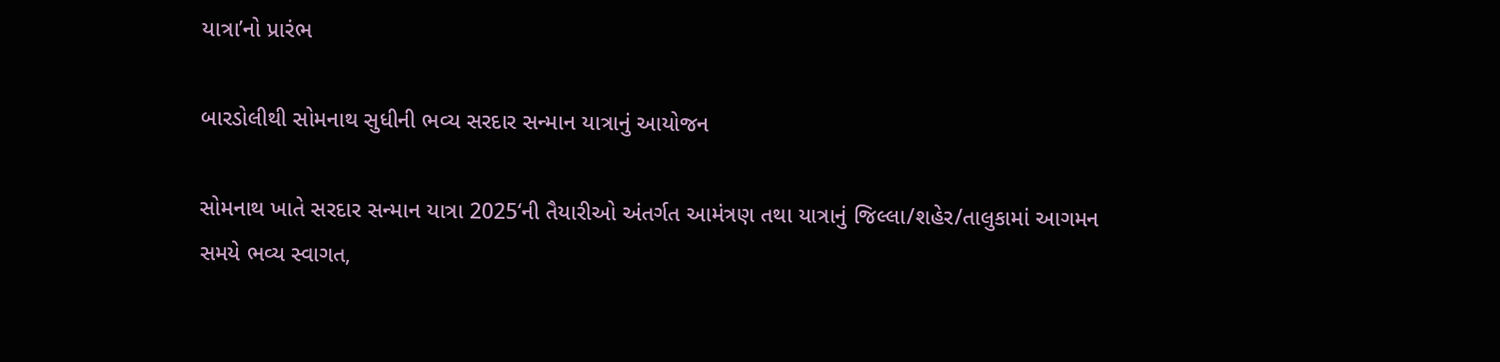યાત્રા’નો પ્રારંભ

બારડોલીથી સોમનાથ સુધીની ભવ્ય સરદાર સન્માન યાત્રાનું આયોજન

સોમનાથ ખાતે સરદાર સન્માન યાત્રા 2025‘ની તૈયારીઓ અંતર્ગત આમંત્રણ તથા યાત્રાનું જિલ્લા/શહેર/તાલુકામાં આગમન સમયે ભવ્ય સ્વાગત,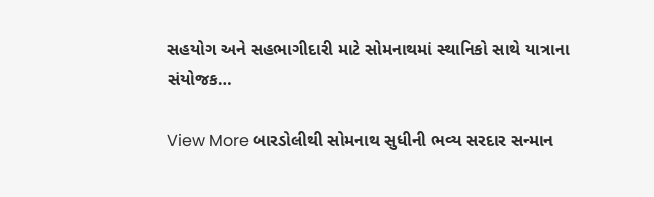સહયોગ અને સહભાગીદારી માટે સોમનાથમાં સ્થાનિકો સાથે યાત્રાના સંયોજક…

View More બારડોલીથી સોમનાથ સુધીની ભવ્ય સરદાર સન્માન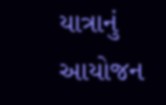યાત્રાનું આયોજન